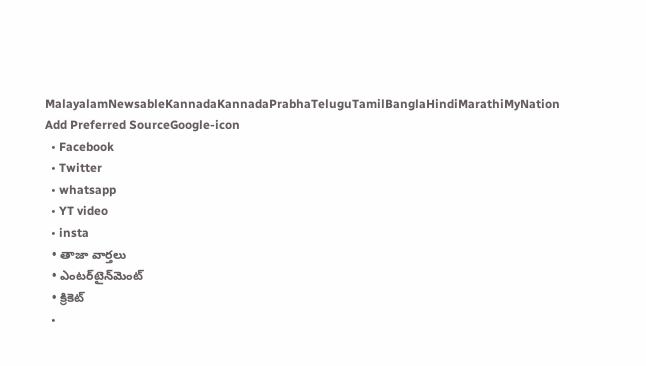MalayalamNewsableKannadaKannadaPrabhaTeluguTamilBanglaHindiMarathiMyNation
Add Preferred SourceGoogle-icon
  • Facebook
  • Twitter
  • whatsapp
  • YT video
  • insta
  • తాజా వార్తలు
  • ఎంటర్‌టైన్‌మెంట్
  • క్రికెట్
  •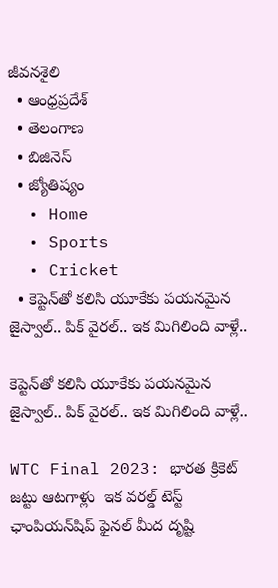జీవనశైలి
  • ఆంధ్రప్రదేశ్
  • తెలంగాణ
  • బిజినెస్
  • జ్యోతిష్యం
  • Home
  • Sports
  • Cricket
  • కెప్టెన్‌తో కలిసి యూకేకు పయనమైన జైస్వాల్.. పిక్ వైరల్.. ఇక మిగిలింది వాళ్లే..

కెప్టెన్‌తో కలిసి యూకేకు పయనమైన జైస్వాల్.. పిక్ వైరల్.. ఇక మిగిలింది వాళ్లే..

WTC Final 2023: భారత క్రికెట్ జట్టు ఆటగాళ్లు  ఇక వరల్డ్ టెస్ట్ ఛాంపియన్‌షిప్ ఫైనల్ మీద దృష్టి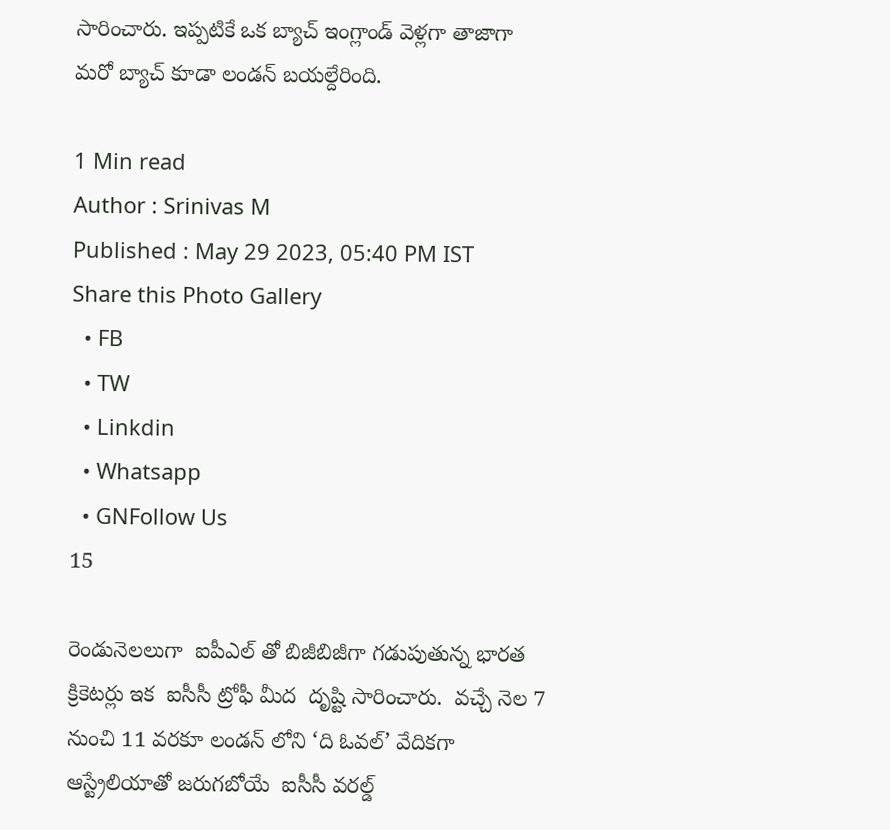సారించారు. ఇప్పటికే ఒక బ్యాచ్ ఇంగ్లాండ్ వెళ్లగా తాజాగా  మరో బ్యాచ్ కూడా లండన్ బయల్దేరింది.

1 Min read
Author : Srinivas M
Published : May 29 2023, 05:40 PM IST
Share this Photo Gallery
  • FB
  • TW
  • Linkdin
  • Whatsapp
  • GNFollow Us
15

రెండునెలలుగా  ఐపీఎల్ తో బిజీబిజీగా గడుపుతున్న భారత క్రికెటర్లు ఇక  ఐసీసీ ట్రోఫీ మీద  దృష్టి సారించారు.  వచ్చే నెల 7 నుంచి 11 వరకూ లండన్ లోని ‘ది ఓవల్’ వేదికగా ఆస్ట్రేలియాతో జరుగబోయే  ఐసీసీ వరల్డ్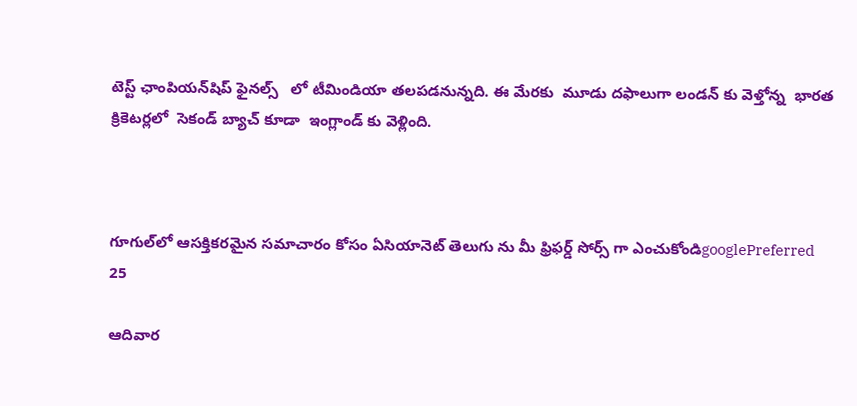టెస్ట్ ఛాంపియన్‌షిప్ ఫైనల్స్   లో టీమిండియా తలపడనున్నది. ఈ మేరకు  మూడు దఫాలుగా లండన్ కు వెళ్తోన్న  భారత క్రికెటర్లలో  సెకండ్ బ్యాచ్ కూడా  ఇంగ్లాండ్ కు వెళ్లింది.



గూగుల్‌లో ఆసక్తికరమైన సమాచారం కోసం ఏసియానెట్ తెలుగు ను మీ ఫ్రిఫర్డ్ సోర్స్ గా ఎంచుకోండిgooglePreferred
25

ఆదివార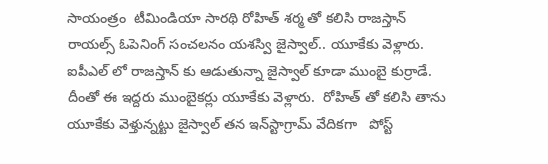సాయంత్రం  టీమిండియా సారథి రోహిత్ శర్మ తో కలిసి రాజస్తాన్ రాయల్స్ ఓపెనింగ్ సంచలనం యశస్వి జైస్వాల్.. యూకేకు వెళ్లారు.  ఐపీఎల్ లో రాజస్తాన్ కు ఆడుతున్నా జైస్వాల్ కూడా ముంబై కుర్రాడే. దీంతో ఈ ఇద్దరు ముంబైకర్లు యూకేకు వెళ్లారు.  రోహిత్ తో కలిసి తాను యూకేకు వెళ్తున్నట్టు జైస్వాల్ తన ఇన్‌స్టాగ్రామ్ వేదికగా   పోస్ట్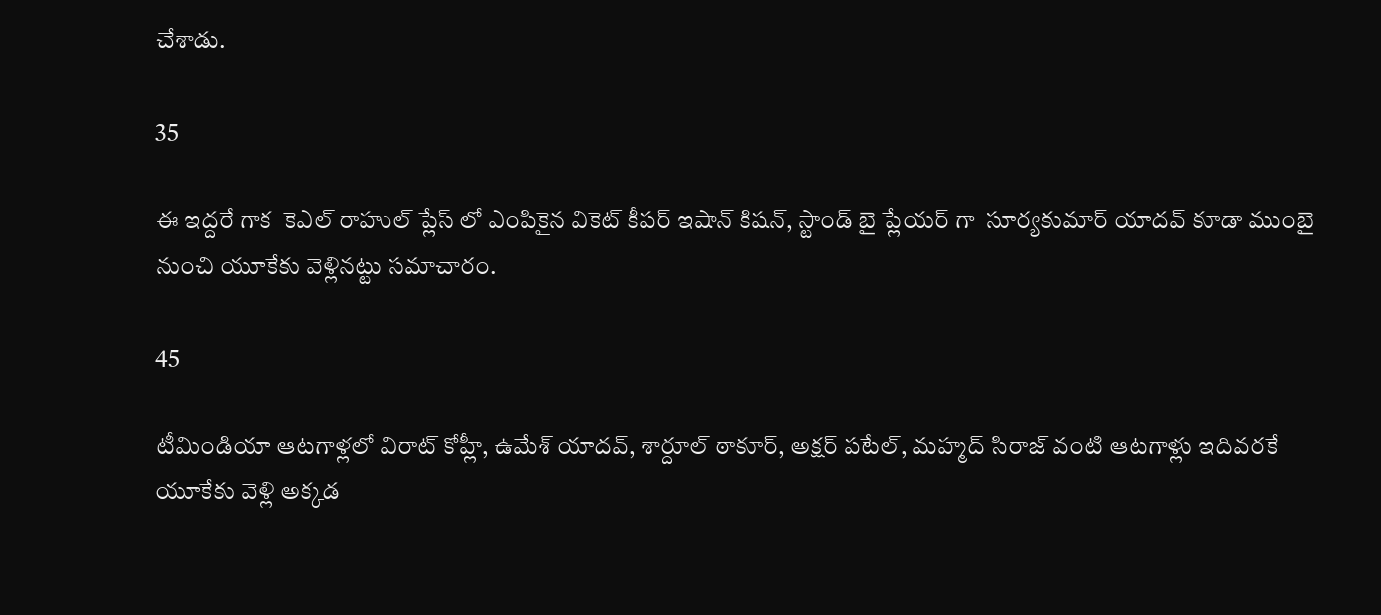చేశాడు.

35

ఈ ఇద్దరే గాక  కెఎల్ రాహుల్ ప్లేస్ లో ఎంపికైన వికెట్ కీపర్ ఇషాన్ కిషన్, స్టాండ్ బై ప్లేయర్ గా  సూర్యకుమార్ యాదవ్ కూడా ముంబై నుంచి యూకేకు వెళ్లినట్టు సమాచారం.

45

టీమిండియా ఆటగాళ్లలో విరాట్ కోహ్లీ, ఉమేశ్ యాదవ్, శార్దూల్ ఠాకూర్, అక్షర్ పటేల్, మహ్మద్ సిరాజ్ వంటి ఆటగాళ్లు ఇదివరకే యూకేకు వెళ్లి అక్కడ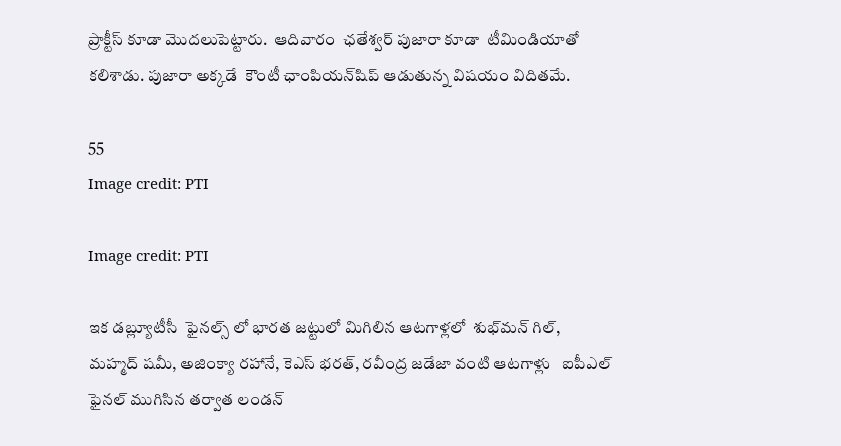ప్రాక్టీస్ కూడా మొదలుపెట్టారు.  ఆదివారం  ఛతేశ్వర్ పుజారా కూడా  టీమిండియాతో కలిశాడు. పుజారా అక్కడే  కౌంటీ ఛాంపియన్‌షిప్ ఆడుతున్న విషయం విదితమే.

55
Image credit: PTI

Image credit: PTI

ఇక డబ్ల్యూటీసీ  ఫైనల్స్ లో భారత జట్టులో మిగిలిన ఆటగాళ్లలో  శుభ్‌మన్ గిల్,   మహ్మద్ షమీ, అజింక్యా రహానే, కెఎస్ భరత్, రవీంద్ర జడేజా వంటి ఆటగాళ్లు   ఐపీఎల్ ఫైనల్ ముగిసిన తర్వాత లండన్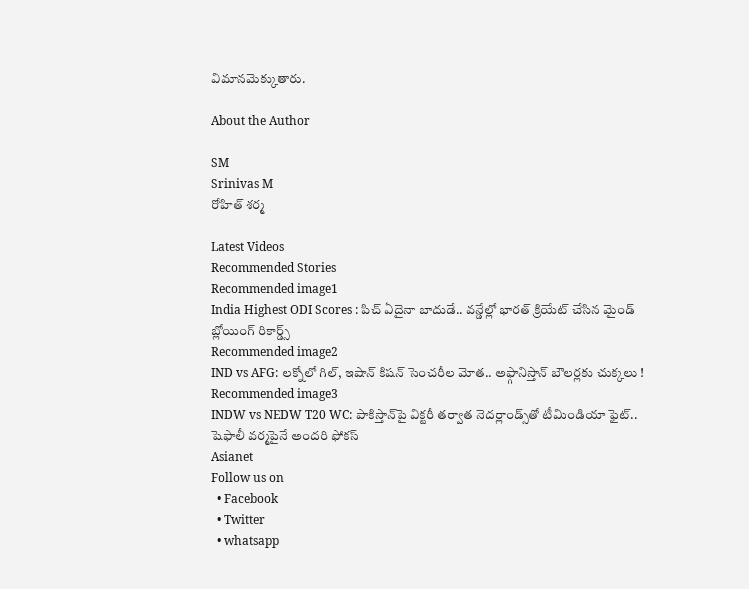విమానమెక్కుతారు.

About the Author

SM
Srinivas M
రోహిత్ శర్మ

Latest Videos
Recommended Stories
Recommended image1
India Highest ODI Scores : పిచ్ ఏదైనా బాదుడే.. వన్డేల్లో భారత్ క్రియేట్ చేసిన మైండ్ బ్లోయింగ్ రికార్డ్స్
Recommended image2
IND vs AFG: లక్నోలో గిల్, ఇషాన్ కిషన్ సెంచరీల మోత.. అఫ్గానిస్తాన్‌ బౌలర్లకు చుక్కలు !
Recommended image3
INDW vs NEDW T20 WC: పాకిస్తాన్‌పై విక్టరీ తర్వాత నెదర్లాండ్స్‌తో టీమిండియా ఫైట్.. షెఫాలీ వర్మపైనే అందరి ఫోకస్
Asianet
Follow us on
  • Facebook
  • Twitter
  • whatsapp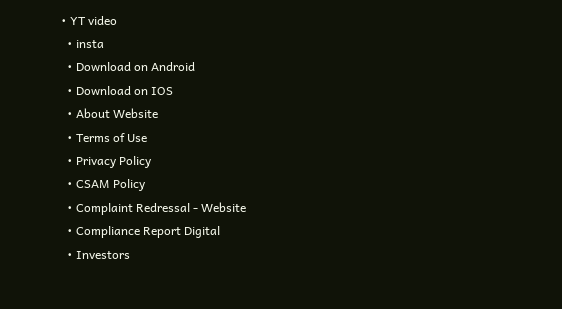• YT video
  • insta
  • Download on Android
  • Download on IOS
  • About Website
  • Terms of Use
  • Privacy Policy
  • CSAM Policy
  • Complaint Redressal - Website
  • Compliance Report Digital
  • Investors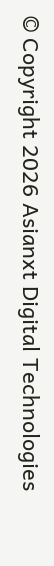© Copyright 2026 Asianxt Digital Technologies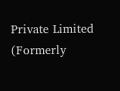Private Limited (Formerly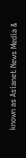known as Asianet News Media &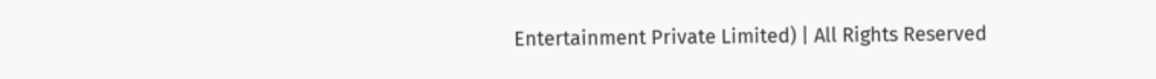Entertainment Private Limited) | All Rights Reserved